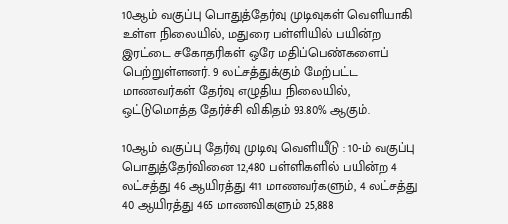10ஆம் வகுப்பு பொதுத்தேர்வு முடிவுகள் வெளியாகி உள்ள நிலையில், மதுரை பள்ளியில் பயின்ற இரட்டை சகோதரிகள் ஒரே மதிப்பெண்களைப் பெற்றுள்ளனர். 9 லட்சத்துக்கும் மேற்பட்ட மாணவர்கள் தேர்வு எழுதிய நிலையில், ஒட்டுமொத்த தேர்ச்சி விகிதம் 93.80% ஆகும்.

10ஆம் வகுப்பு தேர்வு முடிவு வெளியீடு : 10-ம் வகுப்பு பொதுத்தேர்வினை 12,480 பள்ளிகளில் பயின்ற 4 லட்சத்து 46 ஆயிரத்து 411 மாணவர்களும், 4 லட்சத்து 40 ஆயிரத்து 465 மாணவிகளும் 25,888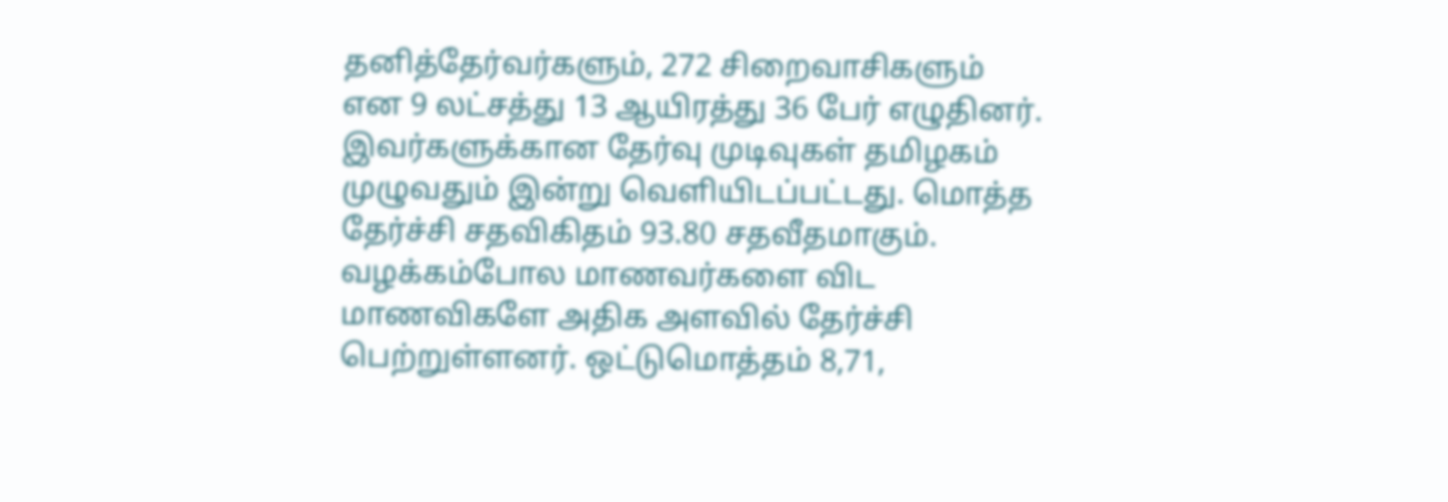தனித்தேர்வர்களும், 272 சிறைவாசிகளும் என 9 லட்சத்து 13 ஆயிரத்து 36 பேர் எழுதினர். இவர்களுக்கான தேர்வு முடிவுகள் தமிழகம் முழுவதும் இன்று வெளியிடப்பட்டது. மொத்த தேர்ச்சி சதவிகிதம் 93.80 சதவீதமாகும். வழக்கம்போல மாணவர்களை விட மாணவிகளே அதிக அளவில் தேர்ச்சி பெற்றுள்ளனர். ஒட்டுமொத்தம் 8,71,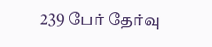239 பேர் தேர்வு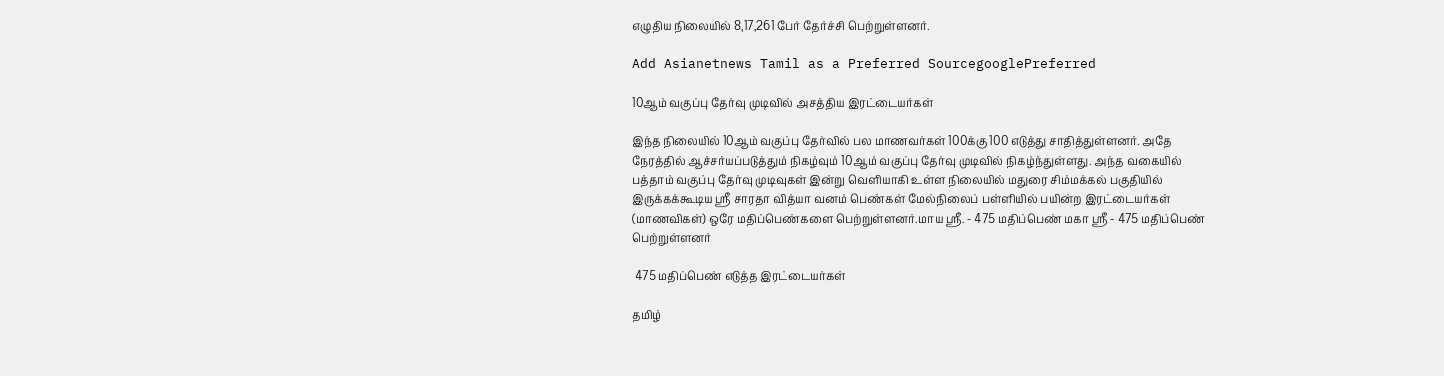எழுதிய நிலையில் 8,17,261 பேர் தேர்ச்சி பெற்றுள்ளனர்.

Add Asianetnews Tamil as a Preferred SourcegooglePreferred

10ஆம் வகுப்பு தேர்வு முடிவில் அசத்திய இரட்டையர்கள்

இந்த நிலையில் 10ஆம் வகுப்பு தேர்வில் பல மாணவர்கள் 100க்கு 100 எடுத்து சாதித்துள்ளனர். அதே நேரத்தில் ஆச்சர்யப்படுத்தும் நிகழ்வும் 10ஆம் வகுப்பு தேர்வு முடிவில் நிகழ்ந்துள்ளது. அந்த வகையில் பத்தாம் வகுப்பு தேர்வு முடிவுகள் இன்று வெளியாகி உள்ள நிலையில் மதுரை சிம்மக்கல் பகுதியில் இருக்கக்கூடிய ஸ்ரீ சாரதா வித்யா வனம் பெண்கள் மேல்நிலைப் பள்ளியில் பயின்ற இரட்டையர்கள் (மாணவிகள்) ஒரே மதிப்பெண்களை பெற்றுள்ளனர்.மாய ஸ்ரீ. - 475 மதிப்பெண் மகா ஸ்ரீ - 475 மதிப்பெண் பெற்றுள்ளனர்

 475 மதிப்பெண் எடுத்த இரட்டையர்கள்

தமிழ்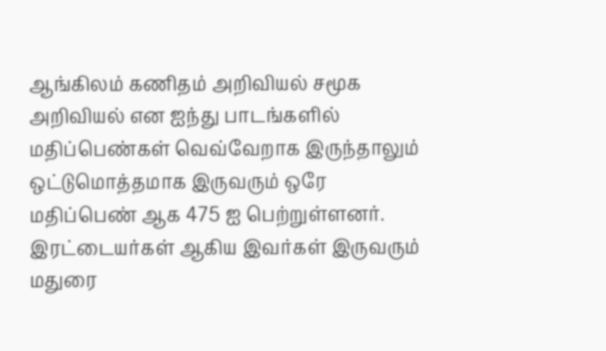ஆங்கிலம் கணிதம் அறிவியல் சமூக அறிவியல் என ஐந்து பாடங்களில் மதிப்பெண்கள் வெவ்வேறாக இருந்தாலும் ஒட்டுமொத்தமாக இருவரும் ஒரே மதிப்பெண் ஆக 475 ஐ பெற்றுள்ளனர். இரட்டையர்கள் ஆகிய இவர்கள் இருவரும் மதுரை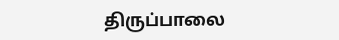திருப்பாலை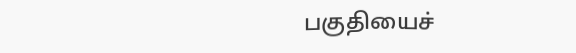பகுதியைச்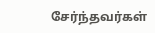சேர்ந்தவர்கள்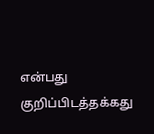என்பது குறிப்பிடத்தக்கது